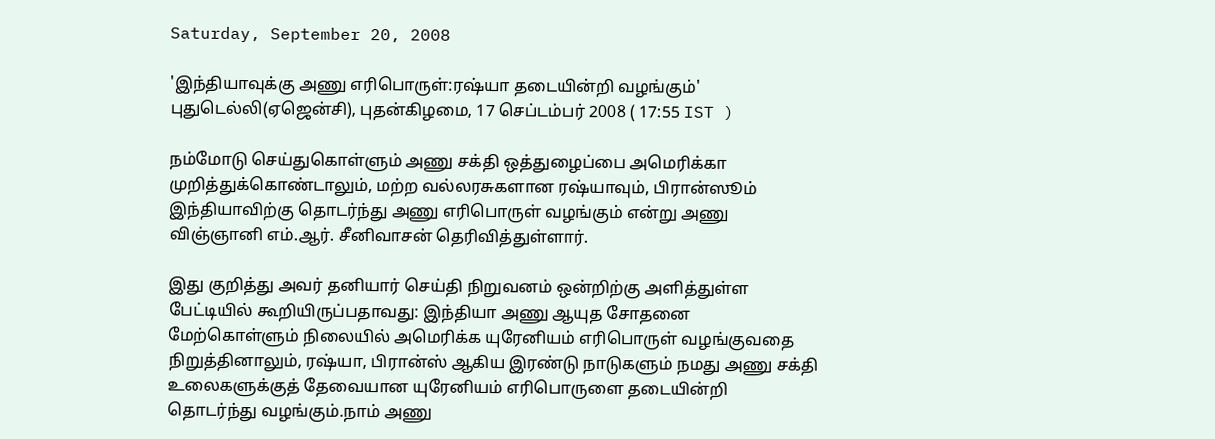Saturday, September 20, 2008

'இந்தியாவுக்கு அணு எரிபொருள்:ரஷ்யா தடையின்றி வழங்கும்'
புதுடெல்லி(ஏஜென்சி), புதன்கிழமை, 17 செப்டம்பர் 2008 ( 17:55 IST )

நம்மோடு செய்துகொள்ளும் அணு சக்தி ஒத்துழைப்பை அமெரிக்கா முறித்துக்கொண்டாலும், மற்ற வல்லரசுகளான ரஷ்யாவும், பிரான்ஸூம் இந்தியாவிற்கு தொடர்ந்து அணு எரிபொருள் வழங்கும் என்று அணு விஞ்ஞானி எம்.ஆர். சீனிவாசன் தெரிவித்துள்ளார்.

இது குறித்து அவர் தனியார் செய்தி நிறுவனம் ஒன்றிற்கு அளித்துள்ள பேட்டியில் கூறியிருப்பதாவது: இந்தியா அணு ஆயுத சோதனை மேற்கொள்ளும் நிலையில் அமெரிக்க யுரேனியம் எரிபொருள் வழங்குவதை நிறுத்தினாலும், ரஷ்யா, பிரான்ஸ் ஆகிய இரண்டு நாடுகளும் நமது அணு சக்தி உலைகளுக்குத் தேவையான யுரேனியம் எரிபொருளை தடையின்றி தொடர்ந்து வழங்கும்.நாம் அணு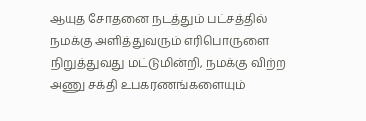ஆயுத சோதனை நடத்தும் பட்சத்தில் நமக்கு அளித்துவரும் எரிபொருளை நிறுத்துவது மட்டுமின்றி, நமக்கு விற்ற அணு சக்தி உபகரணங்களையும்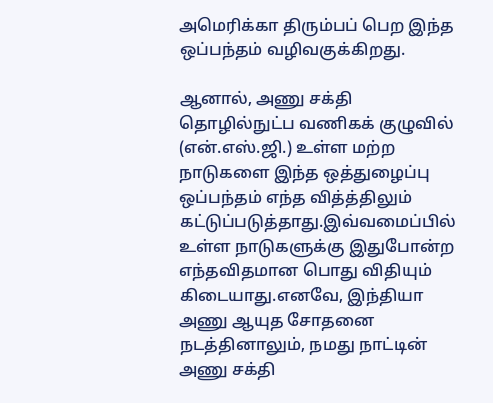அமெரிக்கா திரும்பப் பெற இந்த ஒப்பந்தம் வழிவகுக்கிறது.

ஆனால், அணு சக்தி தொழில்நுட்ப வணிகக் குழுவில் (என்.எஸ்.ஜி.) உள்ள மற்ற நாடுகளை இந்த ஒத்துழைப்பு ஒப்பந்தம் எந்த வித்த்திலும் கட்டுப்படுத்தாது.இவ்வமைப்பில் உள்ள நாடுகளுக்கு இதுபோன்ற எந்தவிதமான பொது விதியும் கிடையாது.எனவே, இந்தியா அணு ஆயுத சோதனை நடத்தினாலும், நமது நாட்டின் அணு சக்தி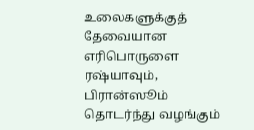உலைகளுக்குத் தேவையான எரிபொருளை ரஷ்யாவும், பிரான்ஸூம் தொடர்ந்து வழங்கும்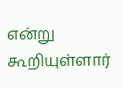என்று கூறியுள்ளார்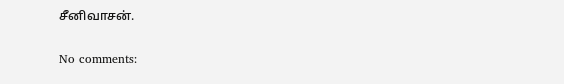சீனிவாசன்.

No comments: